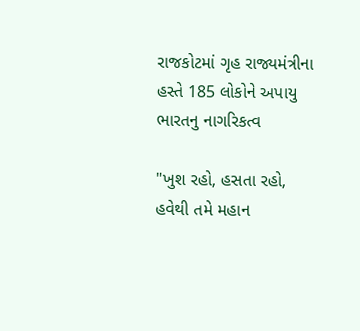રાજકોટમાં ગૃહ રાજ્યમંત્રીના હસ્તે 185 લોકોને અપાયુ ભારતનુ નાગરિકત્વ

"ખુશ રહો, હસતા રહો, હવેથી તમે મહાન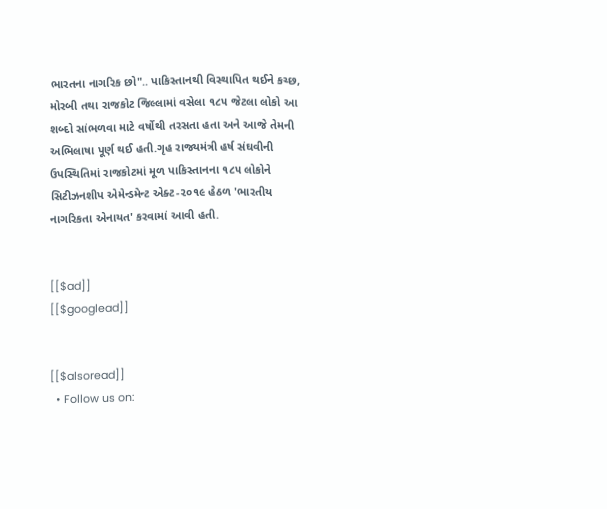ભારતના નાગરિક છો".. પાકિસ્તાનથી વિસ્થાપિત થઈને કચ્છ, મોરબી તથા રાજકોટ જિલ્લામાં વસેલા ૧૮૫ જેટલા લોકો આ શબ્દો સાંભળવા માટે વર્ષોથી તરસતા હતા અને આજે તેમની અભિલાષા પૂર્ણ થઈ હતી.ગૃહ રાજ્યમંત્રી હર્ષ સંઘવીની ઉપસ્થિતિમાં રાજકોટમાં મૂળ પાકિસ્તાનના ૧૮૫ લોકોને સિટીઝનશીપ એમેન્ડમેન્ટ એક્ટ-૨૦૧૯ હેઠળ 'ભારતીય નાગરિકતા એનાયત' કરવામાં આવી હતી.


[[$ad]]
[[$googlead]]


[[$alsoread]]
  • Follow us on: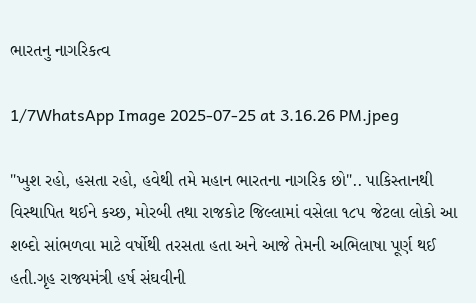ભારતનુ નાગરિકત્વ

1/7WhatsApp Image 2025-07-25 at 3.16.26 PM.jpeg

"ખુશ રહો, હસતા રહો, હવેથી તમે મહાન ભારતના નાગરિક છો".. પાકિસ્તાનથી વિસ્થાપિત થઈને કચ્છ, મોરબી તથા રાજકોટ જિલ્લામાં વસેલા ૧૮૫ જેટલા લોકો આ શબ્દો સાંભળવા માટે વર્ષોથી તરસતા હતા અને આજે તેમની અભિલાષા પૂર્ણ થઈ હતી.ગૃહ રાજ્યમંત્રી હર્ષ સંઘવીની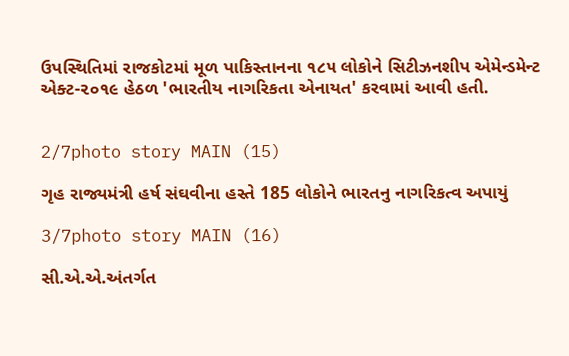ઉપસ્થિતિમાં રાજકોટમાં મૂળ પાકિસ્તાનના ૧૮૫ લોકોને સિટીઝનશીપ એમેન્ડમેન્ટ એક્ટ-૨૦૧૯ હેઠળ 'ભારતીય નાગરિકતા એનાયત' કરવામાં આવી હતી.


2/7photo story MAIN (15)

ગૃહ રાજ્યમંત્રી હર્ષ સંઘવીના હસ્તે 185 લોકોને ભારતનુ નાગરિકત્વ અપાયું

3/7photo story MAIN (16)

સી.એ.એ.અંતર્ગત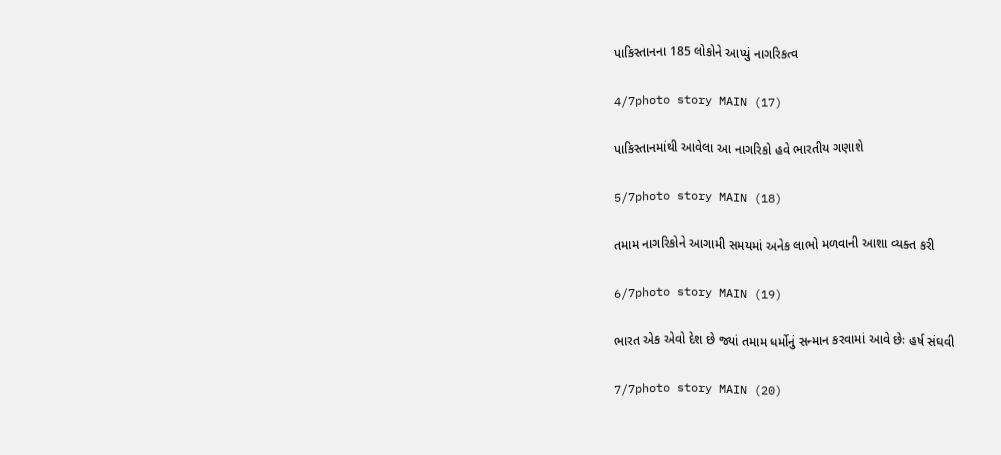પાકિસ્તાનના 185 લોકોને આપ્યું નાગરિકત્વ

4/7photo story MAIN (17)

પાકિસ્તાનમાંથી આવેલા આ નાગરિકો હવે ભારતીય ગણાશે

5/7photo story MAIN (18)

તમામ નાગરિકોને આગામી સમયમાં અનેક લાભો મળવાની આશા વ્યક્ત કરી

6/7photo story MAIN (19)

ભારત એક એવો દેશ છે જ્યાં તમામ ધર્મોનું સન્માન કરવામાં આવે છેઃ હર્ષ સંઘવી

7/7photo story MAIN (20)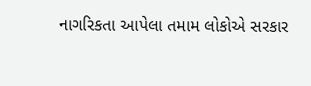નાગરિકતા આપેલા તમામ લોકોએ સરકાર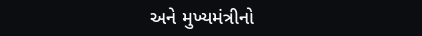અને મુખ્યમંત્રીનો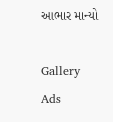આભાર માન્યો

Gallery Ads